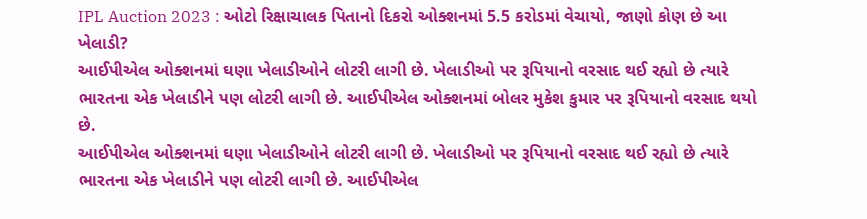IPL Auction 2023 : ઓટો રિક્ષાચાલક પિતાનો દિકરો ઓક્શનમાં 5.5 કરોડમાં વેચાયો, જાણો કોણ છે આ ખેલાડી?
આઈપીએલ ઓક્શનમાં ઘણા ખેલાડીઓને લોટરી લાગી છે. ખેલાડીઓ પર રૂપિયાનો વરસાદ થઈ રહ્યો છે ત્યારે ભારતના એક ખેલાડીને પણ લોટરી લાગી છે. આઈપીએલ ઓક્શનમાં બોલર મુકેશ કુમાર પર રૂપિયાનો વરસાદ થયો છે.
આઈપીએલ ઓક્શનમાં ઘણા ખેલાડીઓને લોટરી લાગી છે. ખેલાડીઓ પર રૂપિયાનો વરસાદ થઈ રહ્યો છે ત્યારે ભારતના એક ખેલાડીને પણ લોટરી લાગી છે. આઈપીએલ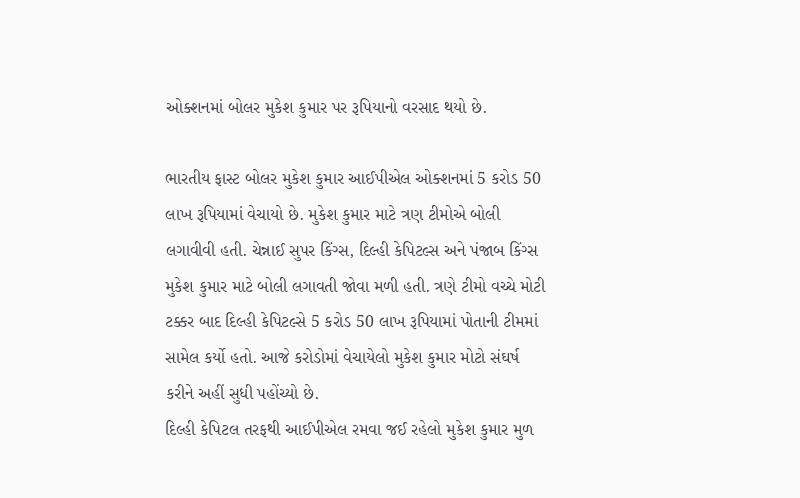ઓક્શનમાં બોલર મુકેશ કુમાર પર રૂપિયાનો વરસાદ થયો છે.

ભારતીય ફાસ્ટ બોલર મુકેશ કુમાર આઈપીએલ ઓક્શનમાં 5 કરોડ 50 લાખ રૂપિયામાં વેચાયો છે. મુકેશ કુમાર માટે ત્રણ ટીમોએ બોલી લગાવીવી હતી. ચેન્નાઈ સુપર કિંગ્સ, દિલ્હી કેપિટલ્સ અને પંજાબ કિંગ્સ મુકેશ કુમાર માટે બોલી લગાવતી જોવા મળી હતી. ત્રણે ટીમો વચ્ચે મોટી ટક્કર બાદ દિલ્હી કેપિટલ્સે 5 કરોડ 50 લાખ રૂપિયામાં પોતાની ટીમમાં સામેલ કર્યો હતો. આજે કરોડોમાં વેચાયેલો મુકેશ કુમાર મોટો સંઘર્ષ કરીને અહીં સુધી પહોંચ્યો છે.
દિલ્હી કેપિટલ તરફથી આઈપીએલ રમવા જઈ રહેલો મુકેશ કુમાર મુળ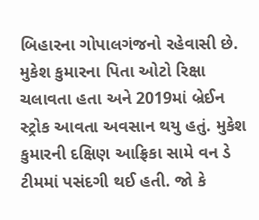બિહારના ગોપાલગંજનો રહેવાસી છે. મુકેશ કુમારના પિતા ઓટો રિક્ષા ચલાવતા હતા અને 2019માં બ્રેઈન સ્ટ્રોક આવતા અવસાન થયુ હતું. મુકેશ કુમારની દક્ષિણ આફ્રિકા સામે વન ડે ટીમમાં પસંદગી થઈ હતી. જો કે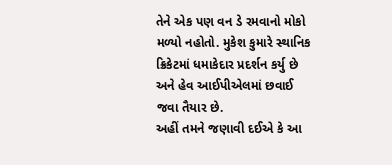તેને એક પણ વન ડે રમવાનો મોકો મળ્યો નહોતો. મુકેશ કુમારે સ્થાનિક ક્રિકેટમાં ધમાકેદાર પ્રદર્શન કર્યુ છે અને હેવ આઈપીએલમાં છવાઈ જવા તૈયાર છે.
અહીં તમને જણાવી દઈએ કે આ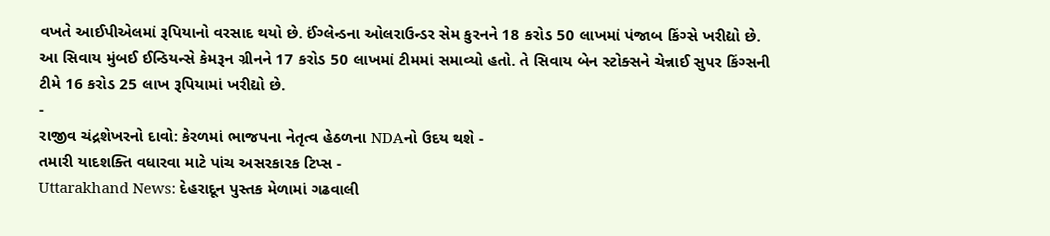વખતે આઈપીએલમાં રૂપિયાનો વરસાદ થયો છે. ઈંગ્લેન્ડના ઓલરાઉન્ડર સેમ કુરનને 18 કરોડ 50 લાખમાં પંજાબ કિંગ્સે ખરીદ્યો છે. આ સિવાય મુંબઈ ઈન્ડિયન્સે કેમરૂન ગ્રીનને 17 કરોડ 50 લાખમાં ટીમમાં સમાવ્યો હતો. તે સિવાય બેન સ્ટોક્સને ચેન્નાઈ સુપર કિંગ્સની ટીમે 16 કરોડ 25 લાખ રૂપિયામાં ખરીદ્યો છે.
-
રાજીવ ચંદ્રશેખરનો દાવો: કેરળમાં ભાજપના નેતૃત્વ હેઠળના NDAનો ઉદય થશે -
તમારી યાદશક્તિ વધારવા માટે પાંચ અસરકારક ટિપ્સ -
Uttarakhand News: દેહરાદૂન પુસ્તક મેળામાં ગઢવાલી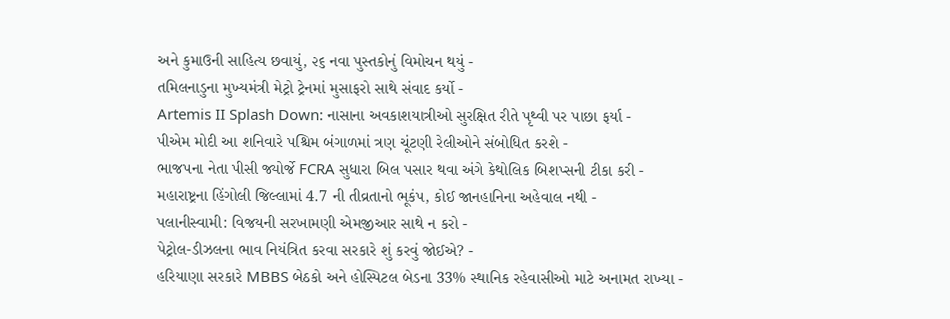અને કુમાઉની સાહિત્ય છવાયું, ૨૬ નવા પુસ્તકોનું વિમોચન થયું -
તમિલનાડુના મુખ્યમંત્રી મેટ્રો ટ્રેનમાં મુસાફરો સાથે સંવાદ કર્યો -
Artemis II Splash Down: નાસાના અવકાશયાત્રીઓ સુરક્ષિત રીતે પૃથ્વી પર પાછા ફર્યા -
પીએમ મોદી આ શનિવારે પશ્ચિમ બંગાળમાં ત્રણ ચૂંટણી રેલીઓને સંબોધિત કરશે -
ભાજપના નેતા પીસી જ્યોર્જે FCRA સુધારા બિલ પસાર થવા અંગે કેથોલિક બિશપ્સની ટીકા કરી -
મહારાષ્ટ્રના હિંગોલી જિલ્લામાં 4.7 ની તીવ્રતાનો ભૂકંપ, કોઈ જાનહાનિના અહેવાલ નથી -
પલાનીસ્વામી: વિજયની સરખામણી એમજીઆર સાથે ન કરો -
પેટ્રોલ-ડીઝલના ભાવ નિયંત્રિત કરવા સરકારે શું કરવું જોઈએ? -
હરિયાણા સરકારે MBBS બેઠકો અને હોસ્પિટલ બેડના 33% સ્થાનિક રહેવાસીઓ માટે અનામત રાખ્યા -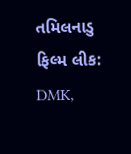તમિલનાડુ ફિલ્મ લીક: DMK,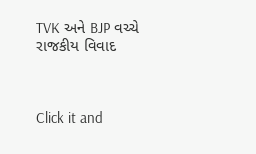TVK અને BJP વચ્ચે રાજકીય વિવાદ



Click it and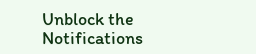Unblock the Notifications